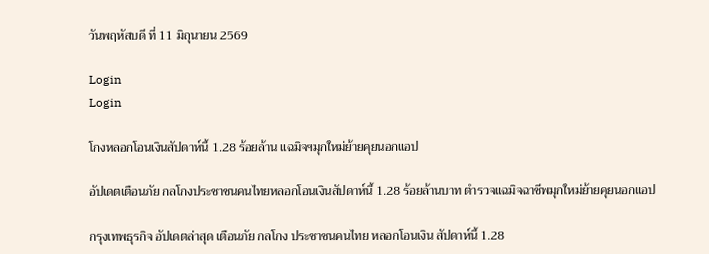วันพฤหัสบดี ที่ 11 มิถุนายน 2569

Login
Login

โกงหลอกโอนเงินสัปดาห์นี้ 1.28 ร้อยล้าน แฉมิจฯมุกใหม่ย้ายคุยนอกแอป

อัปเดตเตือนภัย กลโกงประชาชนคนไทยหลอกโอนเงินสัปดาห์นี้ 1.28 ร้อยล้านบาท ตำรวจแฉมิจฉาชีพมุกใหม่ย้ายคุยนอกแอป

กรุงเทพธุรกิจ อัปเดตล่าสุด เตือนภัย กลโกง ประชาชนคนไทย หลอกโอนเงิน สัปดาห์นี้ 1.28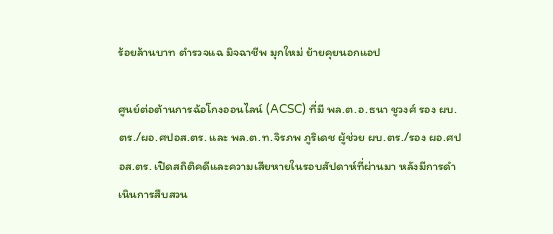ร้อยล้านบาท ตำรวจแฉ มิจฉาชีพ มุกใหม่ ย้ายคุยนอกแอป

ศูนย์ต่อต้านการฉ้อโกงออนไลน์ (ACSC) ที่มี พล.ต.อ.ธนา ชูวงศ์ รอง ผบ.ตร./ผอ.ศปอส.ตร. และ พล.ต.ท.จิรภพ ภูริเดช ผู้ช่วย ผบ.ตร./รอง ผอ.ศปอส.ตร. เปิดสถิติคดีและความเสียหายในรอบสัปดาห์ที่ผ่านมา หลังมีการดำเนินการสืบสวน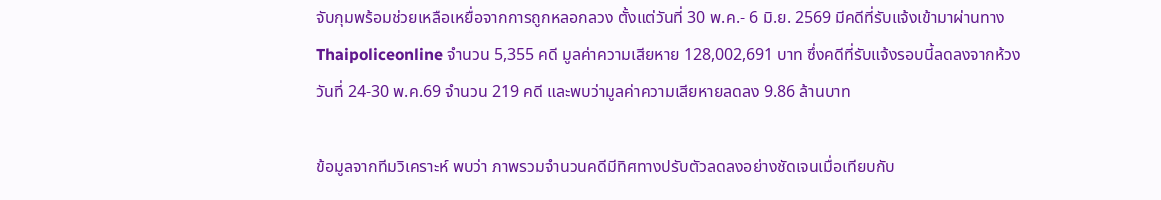จับกุมพร้อมช่วยเหลือเหยื่อจากการถูกหลอกลวง ตั้งแต่วันที่ 30 พ.ค.- 6 มิ.ย. 2569 มีคดีที่รับแจ้งเข้ามาผ่านทาง Thaipoliceonline จำนวน 5,355 คดี มูลค่าความเสียหาย 128,002,691 บาท ซึ่งคดีที่รับแจ้งรอบนี้ลดลงจากห้วงวันที่ 24-30 พ.ค.69 จำนวน 219 คดี และพบว่ามูลค่าความเสียหายลดลง 9.86 ล้านบาท

ข้อมูลจากทีมวิเคราะห์ พบว่า ภาพรวมจำนวนคดีมีทิศทางปรับตัวลดลงอย่างชัดเจนเมื่อเทียบกับ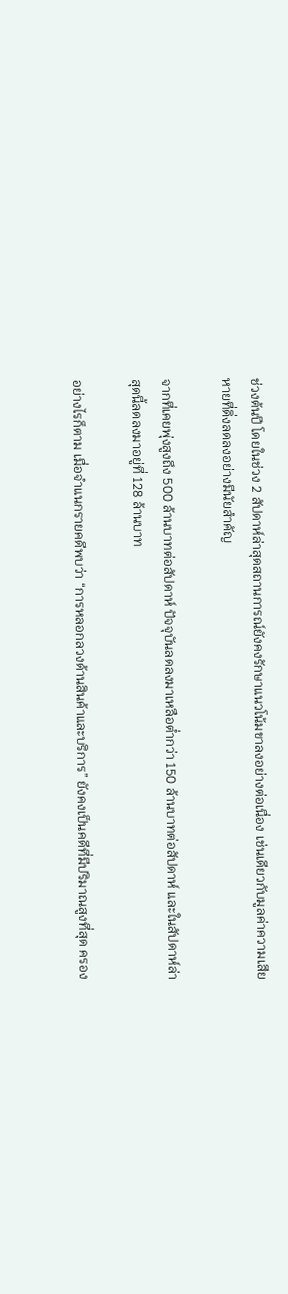ช่วงต้นปี โดยในช่วง 2 สัปดาห์ล่าสุดสถานการณ์ยังคงรักษาแนวโน้มขาลงอย่างต่อเนื่อง เช่นเดียวกับมูลค่าความเสียหายที่ดิ่งลดลงอย่างมีนัยสำคัญ

จากที่เคยพุ่งสูงถึง 500 ล้านบาทต่อสัปดาห์ ปัจจุบันลดลงมาเหลือต่ำกว่า 150 ล้านบาทต่อสัปดาห์ และในสัปดาห์ล่าสุดนี้ลดลงมาอยู่ที่ 128 ล้านบาท

อย่างไรก็ตาม เมื่อจำแนกรายคดีพบว่า “การหลอกลวงด้านสินค้าและบริการ” ยังคงเป็นคดีที่มีปริมาณสูงที่สุด ครอง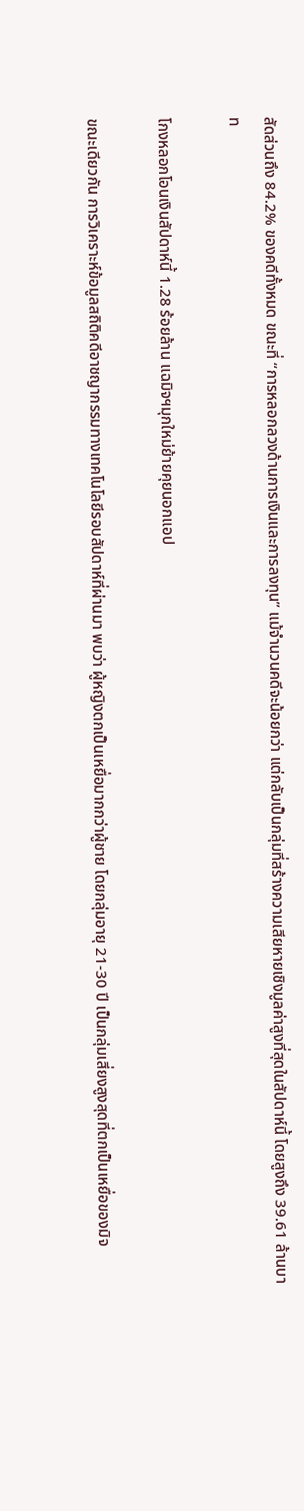สัดส่วนถึง 84.2% ของคดีทั้งหมด ขณะที่ “การหลอกลวงด้านการเงินและการลงทุน” แม้จำนวนคดีจะน้อยกว่า แต่กลับเป็นกลุ่มที่สร้างความเสียหายเชิงมูลค่าสูงที่สุดในสัปดาห์นี้ โดยสูงถึง 39.61 ล้านบาท

โกงหลอกโอนเงินสัปดาห์นี้ 1.28 ร้อยล้าน แฉมิจฯมุกใหม่ย้ายคุยนอกแอป

ขณะเดียวกัน การวิเคราะห์ข้อมูลสถิติคดีอาชญากรรมทางเทคโนโลยีรอบสัปดาห์ที่ผ่านมา พบว่า ผู้หญิงตกเป็นเหยื่อมากกว่าผู้ชาย โดยกลุ่มอายุ 21-30 ปี เป็นกลุ่มเสี่ยงสูงสุดที่ตกเป็นเหยื่อของมิจ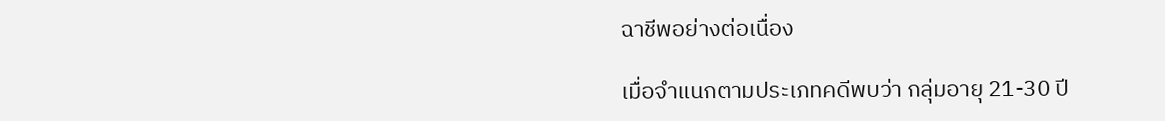ฉาชีพอย่างต่อเนื่อง

เมื่อจำแนกตามประเภทคดีพบว่า กลุ่มอายุ 21-30 ปี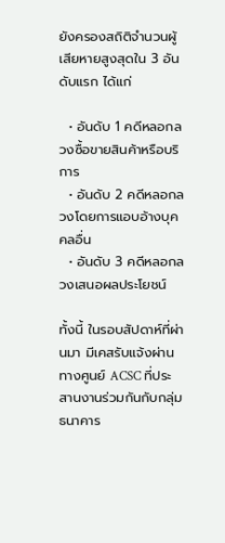ยังครองสถิติจำนวนผู้เสียหายสูงสุดใน 3 อันดับแรก ได้แก่

  • อันดับ 1 คดีหลอกลวงซื้อขายสินค้าหรือบริการ
  • อันดับ 2 คดีหลอกลวงโดยการแอบอ้างบุคคลอื่น
  • อันดับ 3 คดีหลอกลวงเสนอผลประโยชน์

ทั้งนี้ ในรอบสัปดาห์ที่ผ่านมา มีเคสรับแจ้งผ่านทางศูนย์ ACSC ที่ประสานงานร่วมกันกับกลุ่มธนาคาร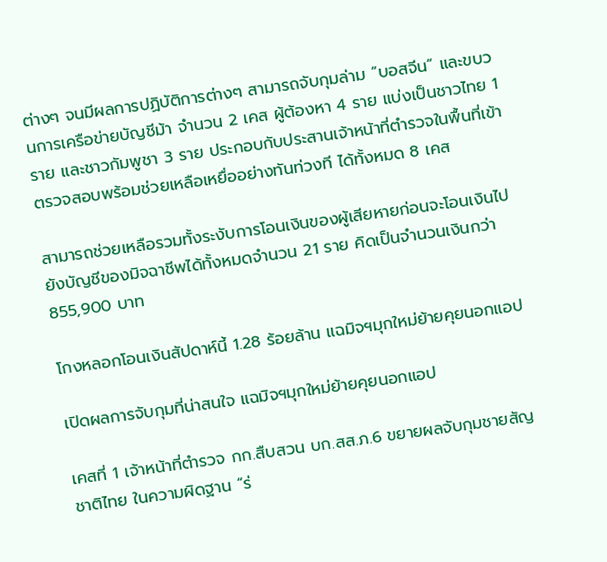ต่างๆ จนมีผลการปฏิบัติการต่างๆ สามารถจับกุมล่าม “บอสจีน” และขบวนการเครือข่ายบัญชีม้า จำนวน 2 เคส ผู้ต้องหา 4 ราย แบ่งเป็นชาวไทย 1 ราย และชาวกัมพูชา 3 ราย ประกอบกับประสานเจ้าหน้าที่ตำรวจในพื้นที่เข้าตรวจสอบพร้อมช่วยเหลือเหยื่ออย่างทันท่วงที ได้ทั้งหมด 8 เคส

สามารถช่วยเหลือรวมทั้งระงับการโอนเงินของผู้เสียหายก่อนจะโอนเงินไปยังบัญชีของมิจฉาชีพได้ทั้งหมดจำนวน 21 ราย คิดเป็นจำนวนเงินกว่า 855,900 บาท

โกงหลอกโอนเงินสัปดาห์นี้ 1.28 ร้อยล้าน แฉมิจฯมุกใหม่ย้ายคุยนอกแอป

เปิดผลการจับกุมที่น่าสนใจ แฉมิจฯมุกใหม่ย้ายคุยนอกแอป

เคสที่ 1 เจ้าหน้าที่ตำรวจ กก.สืบสวน บก.สส.ภ.6 ขยายผลจับกุมชายสัญชาติไทย ในความผิดฐาน “ร่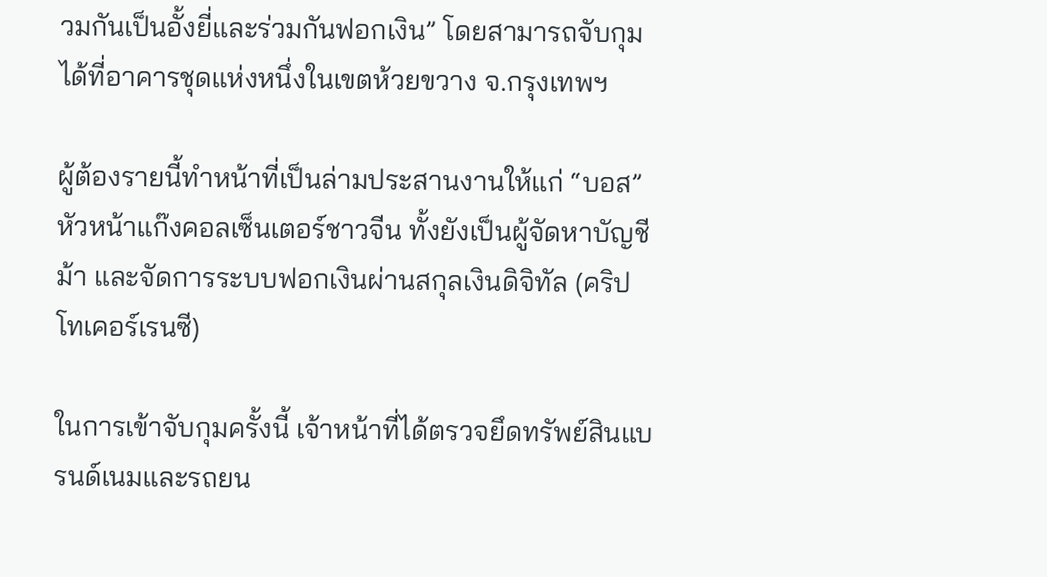วมกันเป็นอั้งยี่และร่วมกันฟอกเงิน” โดยสามารถจับกุมได้ที่อาคารชุดแห่งหนึ่งในเขตห้วยขวาง จ.กรุงเทพฯ

ผู้ต้องรายนี้ทำหน้าที่เป็นล่ามประสานงานให้แก่ “บอส” หัวหน้าแก๊งคอลเซ็นเตอร์ชาวจีน ทั้งยังเป็นผู้จัดหาบัญชีม้า และจัดการระบบฟอกเงินผ่านสกุลเงินดิจิทัล (คริปโทเคอร์เรนซี)

ในการเข้าจับกุมครั้งนี้ เจ้าหน้าที่ได้ตรวจยึดทรัพย์สินแบรนด์เนมและรถยน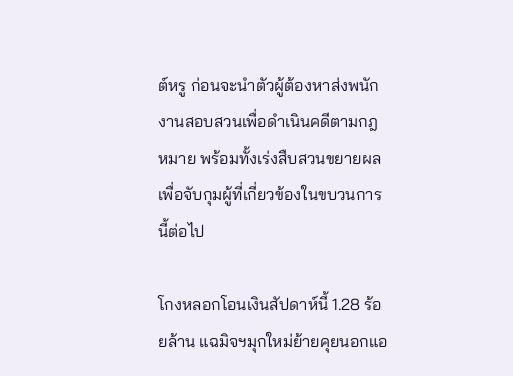ต์หรู ก่อนจะนำตัวผู้ต้องหาส่งพนักงานสอบสวนเพื่อดำเนินคดีตามกฎหมาย พร้อมทั้งเร่งสืบสวนขยายผลเพื่อจับกุมผู้ที่เกี่ยวข้องในขบวนการนี้ต่อไป

โกงหลอกโอนเงินสัปดาห์นี้ 1.28 ร้อยล้าน แฉมิจฯมุกใหม่ย้ายคุยนอกแอ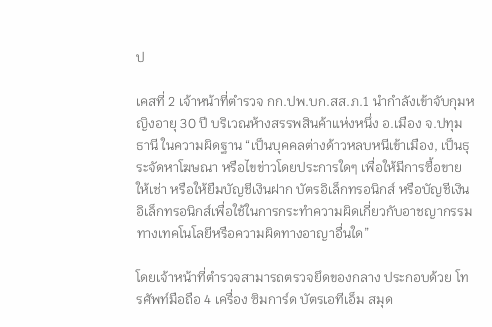ป

เคสที่ 2 เจ้าหน้าที่ตำรวจ กก.ปพ.บก.สส.ภ.1 นำกำลังเข้าจับกุมหญิงอายุ 30 ปี บริเวณห้างสรรพสินค้าแห่งหนึ่ง อ.เมือง จ.ปทุมธานี ในความผิดฐาน “เป็นบุคคลต่างด้าวหลบหนีเข้าเมือง, เป็นธุระจัดหาโฆษณา หรือไขข่าวโดยประการใดๆ เพื่อให้มีการซื้อขาย ให้เช่า หรือให้ยืมบัญชีเงินฝาก บัตรอิเล็กทรอนิกส์ หรือบัญชีเงินอิเล็กทรอนิกส์เพื่อใช้ในการกระทำความผิดเกี่ยวกับอาชญากรรมทางเทคโนโลยีหรือความผิดทางอาญาอื่นใด”

โดยเจ้าหน้าที่ตำรวจสามารถตรวจยึดของกลาง ประกอบด้วย โทรศัพท์มือถือ 4 เครื่อง ซิมการ์ด บัตรเอทีเอ็ม สมุด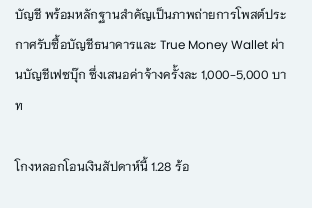บัญชี พร้อมหลักฐานสำคัญเป็นภาพถ่ายการโพสต์ประกาศรับซื้อบัญชีธนาคารและ True Money Wallet ผ่านบัญชีเฟซบุ๊ก ซึ่งเสนอค่าจ้างครั้งละ 1,000-5,000 บาท

โกงหลอกโอนเงินสัปดาห์นี้ 1.28 ร้อ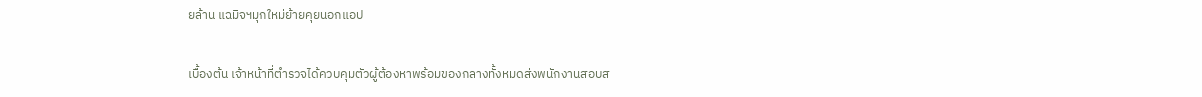ยล้าน แฉมิจฯมุกใหม่ย้ายคุยนอกแอป

เบื้องต้น เจ้าหน้าที่ตำรวจได้ควบคุมตัวผู้ต้องหาพร้อมของกลางทั้งหมดส่งพนักงานสอบส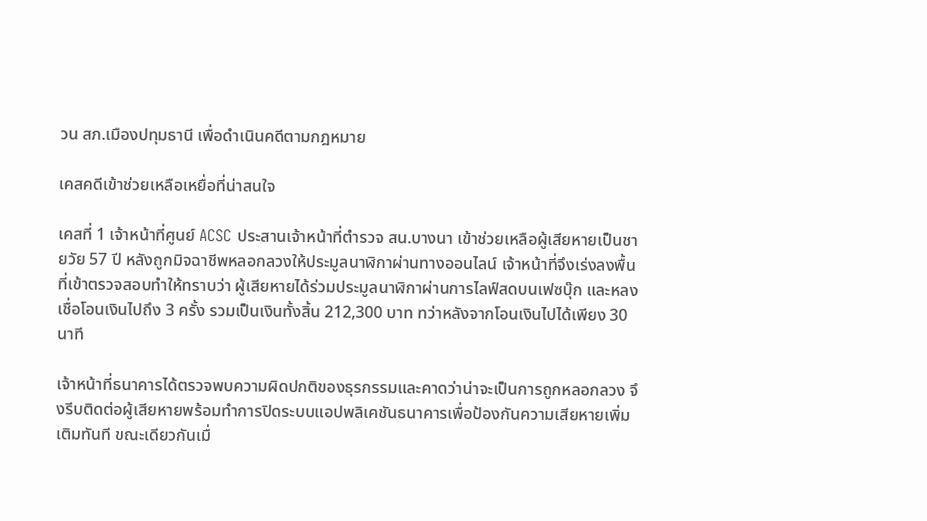วน สภ.เมืองปทุมธานี เพื่อดำเนินคดีตามกฎหมาย

เคสคดีเข้าช่วยเหลือเหยื่อที่น่าสนใจ

เคสที่ 1 เจ้าหน้าที่ศูนย์ ACSC ประสานเจ้าหน้าที่ตำรวจ สน.บางนา เข้าช่วยเหลือผู้เสียหายเป็นชายวัย 57 ปี หลังถูกมิจฉาชีพหลอกลวงให้ประมูลนาฬิกาผ่านทางออนไลน์ เจ้าหน้าที่จึงเร่งลงพื้นที่เข้าตรวจสอบทำให้ทราบว่า ผู้เสียหายได้ร่วมประมูลนาฬิกาผ่านการไลฟ์สดบนเฟซบุ๊ก และหลงเชื่อโอนเงินไปถึง 3 ครั้ง รวมเป็นเงินทั้งสิ้น 212,300 บาท ทว่าหลังจากโอนเงินไปได้เพียง 30 นาที

เจ้าหน้าที่ธนาคารได้ตรวจพบความผิดปกติของธุรกรรมและคาดว่าน่าจะเป็นการถูกหลอกลวง จึงรีบติดต่อผู้เสียหายพร้อมทำการปิดระบบแอปพลิเคชันธนาคารเพื่อป้องกันความเสียหายเพิ่มเติมทันที ขณะเดียวกันเมื่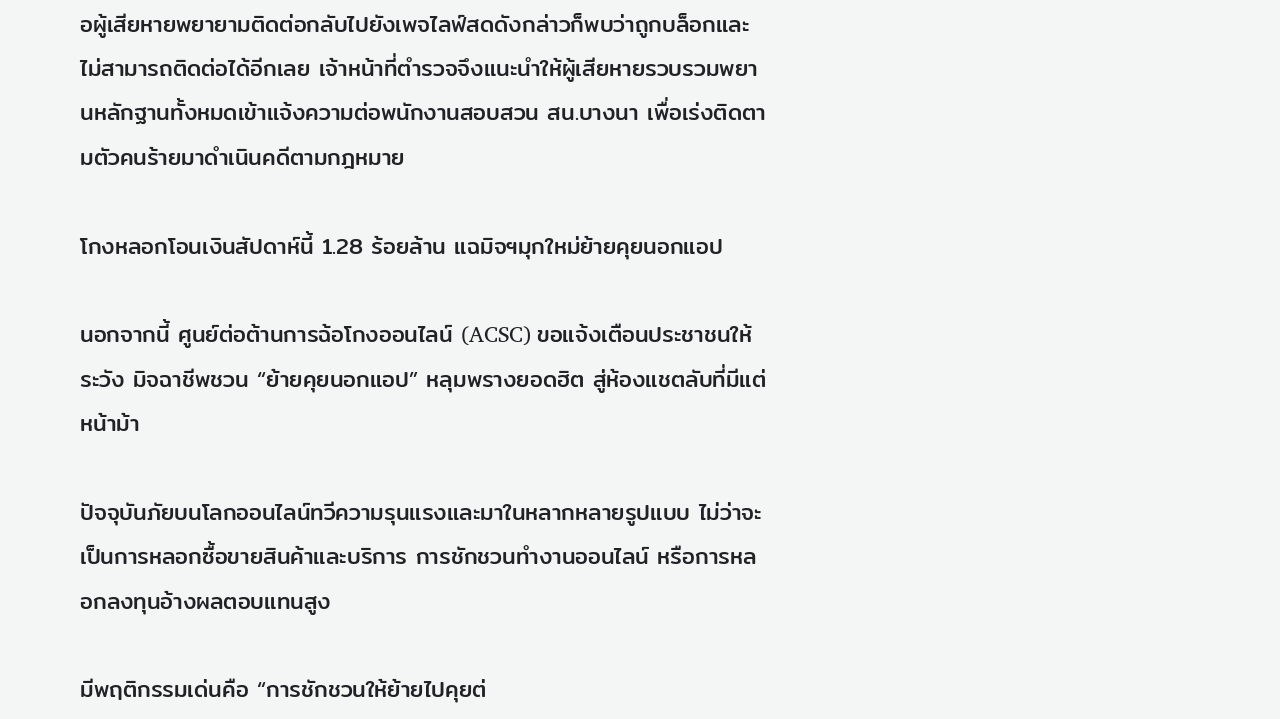อผู้เสียหายพยายามติดต่อกลับไปยังเพจไลฟ์สดดังกล่าวก็พบว่าถูกบล็อกและไม่สามารถติดต่อได้อีกเลย เจ้าหน้าที่ตำรวจจึงแนะนำให้ผู้เสียหายรวบรวมพยานหลักฐานทั้งหมดเข้าแจ้งความต่อพนักงานสอบสวน สน.บางนา เพื่อเร่งติดตามตัวคนร้ายมาดำเนินคดีตามกฎหมาย

โกงหลอกโอนเงินสัปดาห์นี้ 1.28 ร้อยล้าน แฉมิจฯมุกใหม่ย้ายคุยนอกแอป

นอกจากนี้ ศูนย์ต่อต้านการฉ้อโกงออนไลน์ (ACSC) ขอแจ้งเตือนประชาชนให้ระวัง มิจฉาชีพชวน “ย้ายคุยนอกแอป” หลุมพรางยอดฮิต สู่ห้องแชตลับที่มีแต่หน้าม้า

ปัจจุบันภัยบนโลกออนไลน์ทวีความรุนแรงและมาในหลากหลายรูปแบบ ไม่ว่าจะเป็นการหลอกซื้อขายสินค้าและบริการ การชักชวนทำงานออนไลน์ หรือการหลอกลงทุนอ้างผลตอบแทนสูง

มีพฤติกรรมเด่นคือ “การชักชวนให้ย้ายไปคุยต่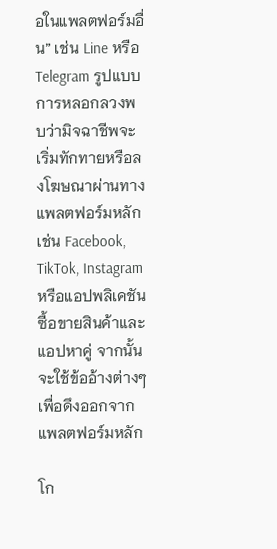อในแพลตฟอร์มอื่น” เช่น Line หรือ Telegram รูปแบบการหลอกลวงพบว่ามิจฉาชีพจะเริ่มทักทายหรือลงโฆษณาผ่านทางแพลตฟอร์มหลัก เช่น Facebook, TikTok, Instagram หรือแอปพลิเคชันซื้อขายสินค้าและแอปหาคู่ จากนั้นจะใช้ข้ออ้างต่างๆ เพื่อดึงออกจากแพลตฟอร์มหลัก

โก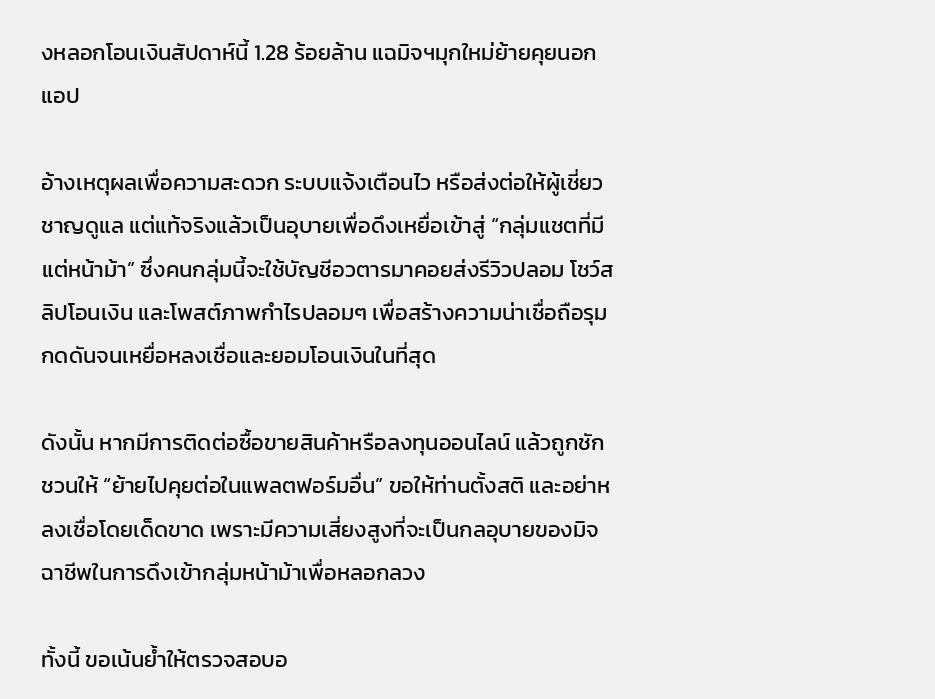งหลอกโอนเงินสัปดาห์นี้ 1.28 ร้อยล้าน แฉมิจฯมุกใหม่ย้ายคุยนอกแอป

อ้างเหตุผลเพื่อความสะดวก ระบบแจ้งเตือนไว หรือส่งต่อให้ผู้เชี่ยวชาญดูแล แต่แท้จริงแล้วเป็นอุบายเพื่อดึงเหยื่อเข้าสู่ “กลุ่มแชตที่มีแต่หน้าม้า” ซึ่งคนกลุ่มนี้จะใช้บัญชีอวตารมาคอยส่งรีวิวปลอม โชว์สลิปโอนเงิน และโพสต์ภาพกำไรปลอมๆ เพื่อสร้างความน่าเชื่อถือรุมกดดันจนเหยื่อหลงเชื่อและยอมโอนเงินในที่สุด

ดังนั้น หากมีการติดต่อซื้อขายสินค้าหรือลงทุนออนไลน์ แล้วถูกชักชวนให้ “ย้ายไปคุยต่อในแพลตฟอร์มอื่น” ขอให้ท่านตั้งสติ และอย่าหลงเชื่อโดยเด็ดขาด เพราะมีความเสี่ยงสูงที่จะเป็นกลอุบายของมิจฉาชีพในการดึงเข้ากลุ่มหน้าม้าเพื่อหลอกลวง

ทั้งนี้ ขอเน้นย้ำให้ตรวจสอบอ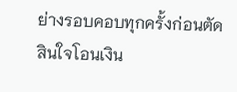ย่างรอบคอบทุกครั้งก่อนตัดสินใจโอนเงิน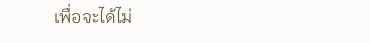เพื่อจะได้ไม่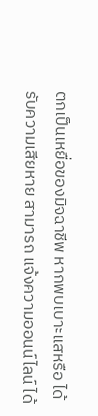ตกเป็นเหยื่อของมิจฉาชีพ หากพบเบาะแสหรือ ได้รับความเสียหาย สามารถ แจ้งความออนน์ไลน์ ได้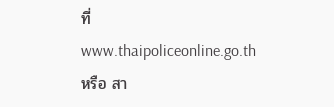ที่ www.thaipoliceonline.go.th หรือ สา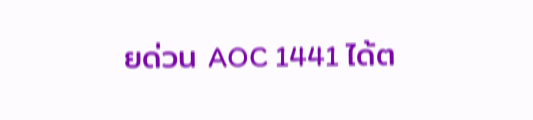ยด่วน AOC 1441 ได้ต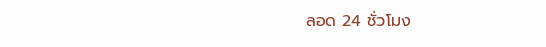ลอด 24 ชั่วโมง